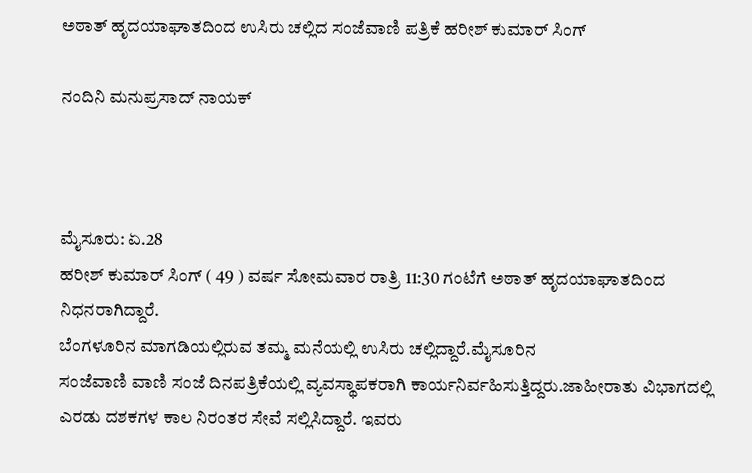ಅಠಾತ್ ಹೃದಯಾಘಾತದಿಂದ ಉಸಿರು ಚಲ್ಲಿದ ಸಂಜೆವಾಣಿ ಪತ್ರಿಕೆ ಹರೀಶ್ ಕುಮಾರ್ ಸಿಂಗ್

ನಂದಿನಿ ಮನುಪ್ರಸಾದ್ ನಾಯಕ್



ಮೈಸೂರು: ಏ.28
ಹರೀಶ್ ಕುಮಾರ್ ಸಿಂಗ್ ( 49 ) ವರ್ಷ ಸೋಮವಾರ ರಾತ್ರಿ 11:30 ಗಂಟೆಗೆ ಅಠಾತ್ ಹೃದಯಾಘಾತದಿಂದ ನಿಧನರಾಗಿದ್ದಾರೆ.
ಬೆಂಗಳೂರಿನ ಮಾಗಡಿಯಲ್ಲಿರುವ ತಮ್ಮ ಮನೆಯಲ್ಲಿ ಉಸಿರು ಚಲ್ಲಿದ್ದಾರೆ.ಮೈಸೂರಿನ
ಸಂಜೆವಾಣಿ ವಾಣಿ ಸಂಜೆ ದಿನಪತ್ರಿಕೆಯಲ್ಲಿ ವ್ಯವಸ್ಥಾಪಕರಾಗಿ ಕಾರ್ಯನಿರ್ವಹಿಸುತ್ತಿದ್ದರು.ಜಾಹೀರಾತು ವಿಭಾಗದಲ್ಲಿ ಎರಡು ದಶಕಗಳ ಕಾಲ ನಿರಂತರ ಸೇವೆ ಸಲ್ಲಿಸಿದ್ದಾರೆ. ಇವರು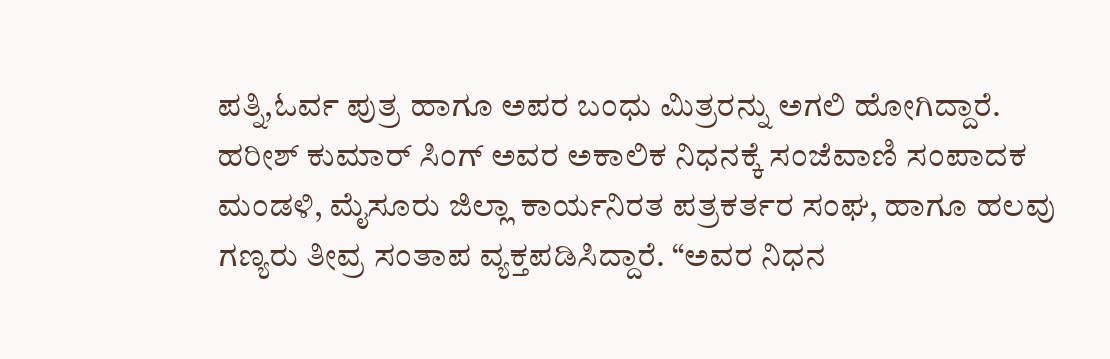ಪತ್ನಿ,ಓರ್ವ ಪುತ್ರ ಹಾಗೂ ಅಪರ ಬಂಧು ಮಿತ್ರರನ್ನು ಅಗಲಿ ಹೋಗಿದ್ದಾರೆ.
ಹರೀಶ್ ಕುಮಾರ್ ಸಿಂಗ್ ಅವರ ಅಕಾಲಿಕ ನಿಧನಕ್ಕೆ ಸಂಜೆವಾಣಿ ಸಂಪಾದಕ ಮಂಡಳಿ, ಮೈಸೂರು ಜಿಲ್ಲಾ ಕಾರ್ಯನಿರತ ಪತ್ರಕರ್ತರ ಸಂಘ, ಹಾಗೂ ಹಲವು ಗಣ್ಯರು ತೀವ್ರ ಸಂತಾಪ ವ್ಯಕ್ತಪಡಿಸಿದ್ದಾರೆ. “ಅವರ ನಿಧನ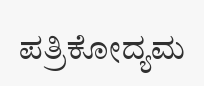ಪತ್ರಿಕೋದ್ಯಮ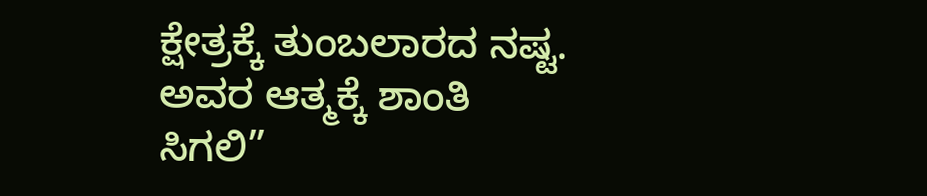ಕ್ಷೇತ್ರಕ್ಕೆ ತುಂಬಲಾರದ ನಷ್ಟ. ಅವರ ಆತ್ಮಕ್ಕೆ ಶಾಂತಿ ಸಿಗಲಿ”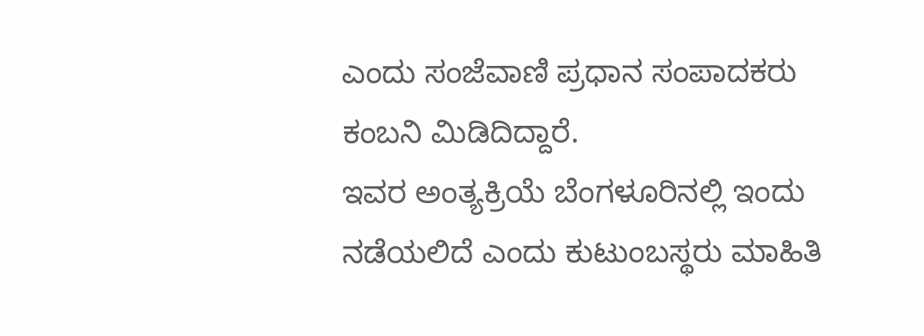ಎಂದು ಸಂಜೆವಾಣಿ ಪ್ರಧಾನ ಸಂಪಾದಕರು ಕಂಬನಿ ಮಿಡಿದಿದ್ದಾರೆ.
ಇವರ ಅಂತ್ಯಕ್ರಿಯೆ ಬೆಂಗಳೂರಿನಲ್ಲಿ ಇಂದು ನಡೆಯಲಿದೆ ಎಂದು ಕುಟುಂಬಸ್ಥರು ಮಾಹಿತಿ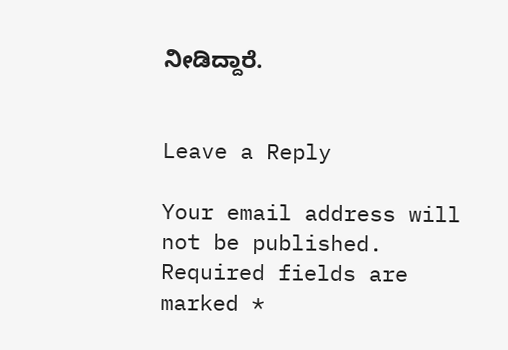ನೀಡಿದ್ದಾರೆ.


Leave a Reply

Your email address will not be published. Required fields are marked *